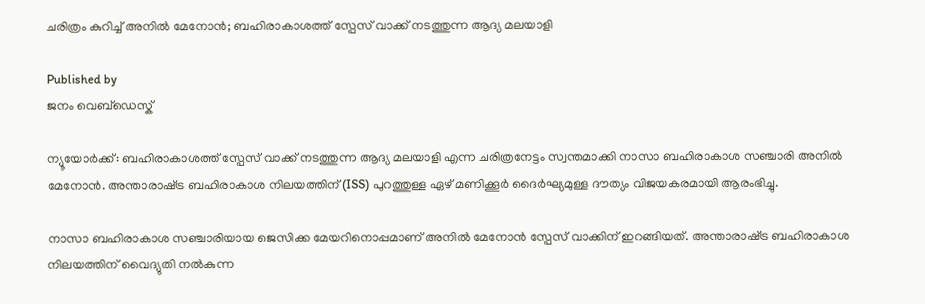ചരിത്രം കുറിച്ച് അനില്‍ മേനോന്‍; ബഹിരാകാശത്ത് സ്പേസ് വാക്ക് നടത്തുന്ന ആദ്യ മലയാളി

Published by
ജനം വെബ്‌ഡെസ്ക്

ന്യൂയോര്‍ക്ക്: ബഹിരാകാശത്ത് സ്പേസ് വാക്ക് നടത്തുന്ന ആദ്യ മലയാളി എന്ന ചരിത്രനേട്ടം സ്വന്തമാക്കി നാസാ ബഹിരാകാശ സഞ്ചാരി അനില്‍ മേനോന്‍. അന്താരാഷ്‌ട്ര ബഹിരാകാശ നിലയത്തിന് (ISS) പുറത്തുള്ള ഏഴ് മണിക്കൂര്‍ ദൈര്‍ഘ്യമുള്ള ദൗത്യം വിജയകരമായി ആരംഭിച്ചു.

നാസാ ബഹിരാകാശ സഞ്ചാരിയായ ജെസിക്ക മേയറിനൊപ്പമാണ് അനില്‍ മേനോന്‍ സ്പേസ് വാക്കിന് ഇറങ്ങിയത്. അന്താരാഷ്‌ട്ര ബഹിരാകാശ നിലയത്തിന് വൈദ്യുതി നല്‍കുന്ന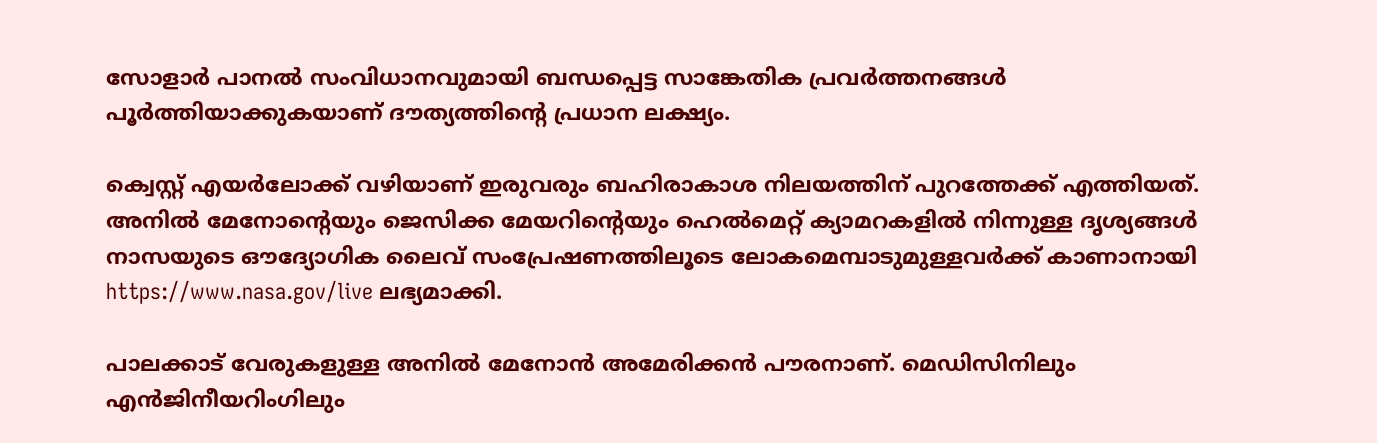സോളാര്‍ പാനല്‍ സംവിധാനവുമായി ബന്ധപ്പെട്ട സാങ്കേതിക പ്രവര്‍ത്തനങ്ങള്‍ പൂര്‍ത്തിയാക്കുകയാണ് ദൗത്യത്തിന്റെ പ്രധാന ലക്ഷ്യം.

ക്വെസ്റ്റ് എയര്‍ലോക്ക് വഴിയാണ് ഇരുവരും ബഹിരാകാശ നിലയത്തിന് പുറത്തേക്ക് എത്തിയത്. അനില്‍ മേനോന്റെയും ജെസിക്ക മേയറിന്റെയും ഹെല്‍മെറ്റ് ക്യാമറകളില്‍ നിന്നുള്ള ദൃശ്യങ്ങള്‍ നാസയുടെ ഔദ്യോഗിക ലൈവ് സംപ്രേഷണത്തിലൂടെ ലോകമെമ്പാടുമുള്ളവര്‍ക്ക് കാണാനായി  https://www.nasa.gov/live ലഭ്യമാക്കി.

പാലക്കാട് വേരുകളുള്ള അനില്‍ മേനോന്‍ അമേരിക്കന്‍ പൗരനാണ്. മെഡിസിനിലും എന്‍ജിനീയറിംഗിലും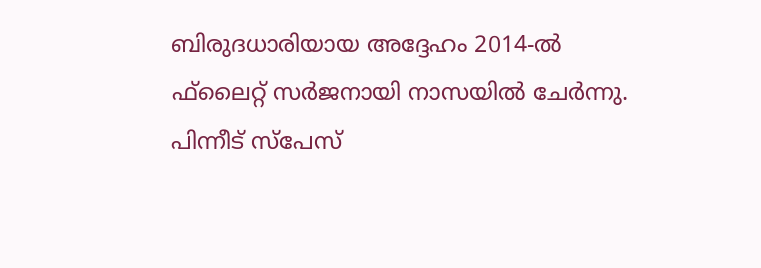ബിരുദധാരിയായ അദ്ദേഹം 2014-ല്‍ ഫ്‌ലൈറ്റ് സര്‍ജനായി നാസയില്‍ ചേര്‍ന്നു. പിന്നീട് സ്പേസ്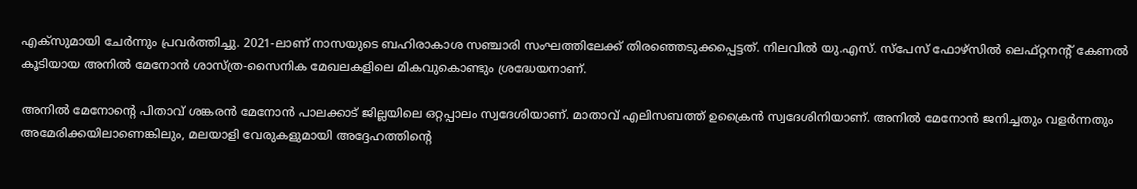എക്‌സുമായി ചേര്‍ന്നും പ്രവര്‍ത്തിച്ചു. 2021-ലാണ് നാസയുടെ ബഹിരാകാശ സഞ്ചാരി സംഘത്തിലേക്ക് തിരഞ്ഞെടുക്കപ്പെട്ടത്. നിലവില്‍ യു.എസ്. സ്പേസ് ഫോഴ്സില്‍ ലെഫ്റ്റനന്റ് കേണല്‍ കൂടിയായ അനില്‍ മേനോന്‍ ശാസ്ത്ര-സൈനിക മേഖലകളിലെ മികവുകൊണ്ടും ശ്രദ്ധേയനാണ്.

അനില്‍ മേനോന്റെ പിതാവ് ശങ്കരന്‍ മേനോന്‍ പാലക്കാട് ജില്ലയിലെ ഒറ്റപ്പാലം സ്വദേശിയാണ്. മാതാവ് എലിസബത്ത് ഉക്രൈന്‍ സ്വദേശിനിയാണ്. അനില്‍ മേനോന്‍ ജനിച്ചതും വളര്‍ന്നതും അമേരിക്കയിലാണെങ്കിലും, മലയാളി വേരുകളുമായി അദ്ദേഹത്തിന്റെ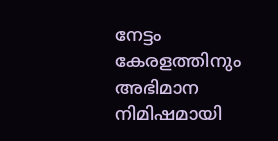നേട്ടം കേരളത്തിനും അഭിമാന നിമിഷമായി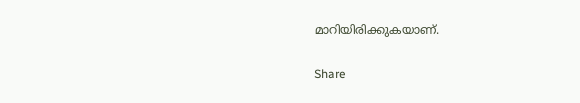മാറിയിരിക്കുകയാണ്.

Share